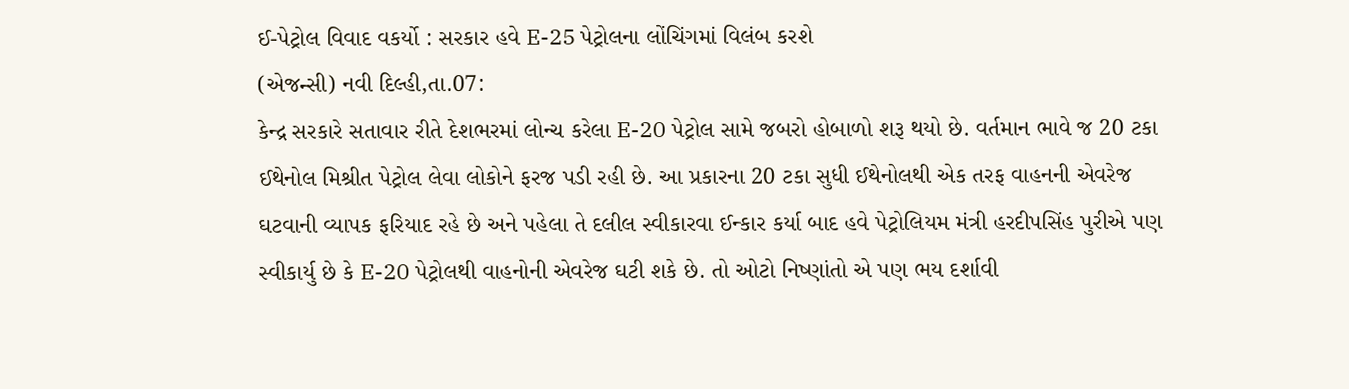ઈ-પેટ્રોલ વિવાદ વકર્યો : સરકાર હવે E-25 પેટ્રોલના લોંચિંગમાં વિલંબ કરશે
(એજન્સી) નવી દિલ્હી,તા.07:
કેન્દ્ર સરકારે સતાવાર રીતે દેશભરમાં લોન્ચ કરેલા E-20 પેટ્રોલ સામે જબરો હોબાળો શરૂ થયો છે. વર્તમાન ભાવે જ 20 ટકા ઈથેનોલ મિશ્રીત પેટ્રોલ લેવા લોકોને ફરજ પડી રહી છે. આ પ્રકારના 20 ટકા સુધી ઈથેનોલથી એક તરફ વાહનની એવરેજ ઘટવાની વ્યાપક ફરિયાદ રહે છે અને પહેલા તે દલીલ સ્વીકારવા ઈન્કાર કર્યા બાદ હવે પેટ્રોલિયમ મંત્રી હરદીપસિંહ પુરીએ પણ સ્વીકાર્યુ છે કે E-20 પેટ્રોલથી વાહનોની એવરેજ ઘટી શકે છે. તો ઓટો નિષ્ણાંતો એ પણ ભય દર્શાવી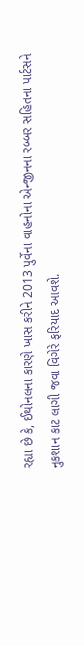રહ્યા છે કે, ઈથોનલના કારણે ખાસ કરીને 2013 પુર્વેના વાહનોના એન્જીનના રબ્બર સહિતના પાર્ટસને નુકશાન કાટ લાગી જવા વિગેરે ફરિયાદ આવશે.